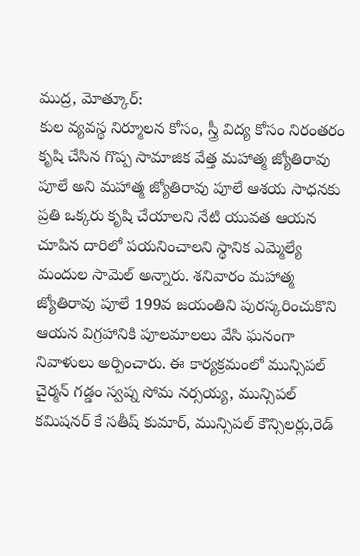ముద్ర, మోత్కూర్:
కుల వ్యవస్థ నిర్మూలన కోసం, స్త్రీ విద్య కోసం నిరంతరం కృషి చేసిన గొప్ప సామాజిక వేత్త మహాత్మ జ్యోతిరావు పూలే అని మహాత్మ జ్యోతిరావు పూలే ఆశయ సాధనకు ప్రతి ఒక్కరు కృషి చేయాలని నేటి యువత ఆయన చూపిన దారిలో పయనించాలని స్థానిక ఎమ్మెల్యే మందుల సామెల్ అన్నారు. శనివారం మహాత్మ జ్యోతిరావు పూలే 199వ జయంతిని పురస్కరించుకొని ఆయన విగ్రహానికి పూలమాలలు వేసి ఘనంగా నివాళులు అర్పించారు. ఈ కార్యక్రమంలో మున్సిపల్ చైర్మన్ గడ్డం స్వప్న సోమ నర్సయ్య, మున్సిపల్ కమిషనర్ కే సతీష్ కుమార్, మున్సిపల్ కౌన్సిలర్లు,రెడ్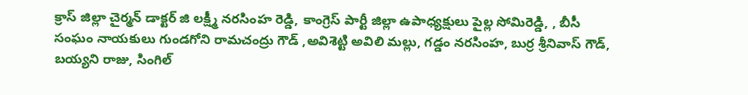క్రాస్ జిల్లా చైర్మన్ డాక్టర్ జి లక్ష్మీ నరసింహ రెడ్డి, కాంగ్రెస్ పార్టీ జిల్లా ఉపాధ్యక్షులు పైల్ల సోమిరెడ్డి, , బీసీ సంఘం నాయకులు గుండగోని రామచంద్రు గౌడ్ ,అవిశెట్టి అవిలి మల్లు, గడ్డం నరసింహ, బుర్ర శ్రీనివాస్ గౌడ్, బయ్యని రాజు, సింగిల్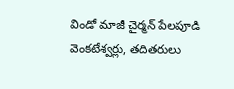విండో మాజీ చైర్మన్ పేలపూడి వెంకటేశ్వర్లు, తదితరులు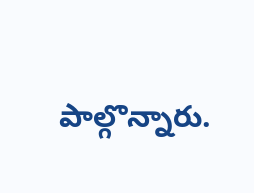పాల్గొన్నారు.